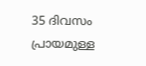35 ദിവസം പ്രായമുള്ള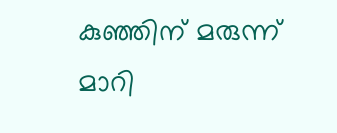കുഞ്ഞിന് മരുന്ന് മാറി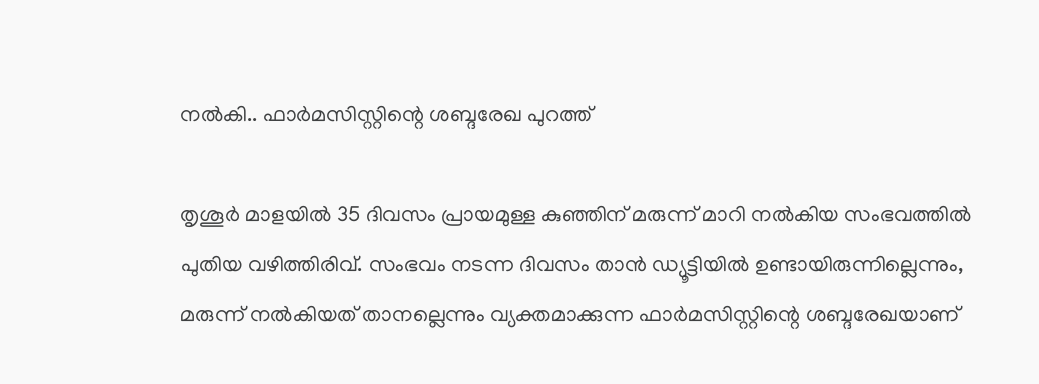നൽകി.. ഫാർമസിസ്റ്റിന്റെ ശബ്ദരേഖ പുറത്ത്

തൃശൂർ മാളയിൽ 35 ദിവസം പ്രായമുള്ള കുഞ്ഞിന് മരുന്ന് മാറി നൽകിയ സംഭവത്തിൽ പുതിയ വഴിത്തിരിവ്. സംഭവം നടന്ന ദിവസം താൻ ഡ്യൂട്ടിയിൽ ഉണ്ടായിരുന്നില്ലെന്നും, മരുന്ന് നൽകിയത് താനല്ലെന്നും വ്യക്തമാക്കുന്ന ഫാർമസിസ്റ്റിന്റെ ശബ്ദരേഖയാണ്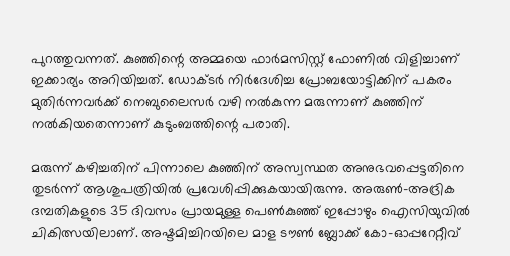പുറത്തുവന്നത്. കുഞ്ഞിന്റെ അമ്മയെ ഫാർമസിസ്റ്റ് ഫോണിൽ വിളിച്ചാണ് ഇക്കാര്യം അറിയിച്ചത്. ഡോക്ടർ നിർദേശിച്ച പ്രോബയോട്ടിക്കിന് പകരം മുതിർന്നവർക്ക് നെബുലൈസർ വഴി നൽകുന്ന മരുന്നാണ് കുഞ്ഞിന് നൽകിയതെന്നാണ് കുടുംബത്തിന്റെ പരാതി.

മരുന്ന് കഴിച്ചതിന് പിന്നാലെ കുഞ്ഞിന് അസ്വസ്ഥത അനുഭവപ്പെട്ടതിനെ തുടർന്ന് ആശുപത്രിയിൽ പ്രവേശിപ്പിക്കുകയായിരുന്നു. അരുൺ–അദ്രിക ദമ്പതികളുടെ 35 ദിവസം പ്രായമുള്ള പെൺകുഞ്ഞ് ഇപ്പോഴും ഐസിയുവിൽ ചികിത്സയിലാണ്. അഷ്ടമിച്ചിറയിലെ മാള ടൗൺ ബ്ലോക്ക് കോ-ഓപ്പറേറ്റീവ്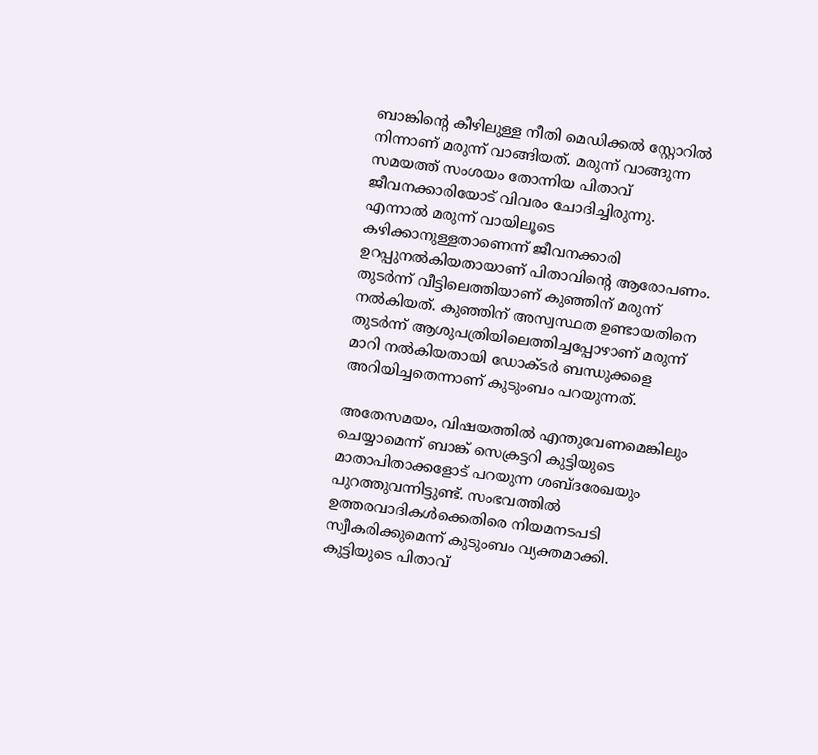ബാങ്കിന്റെ കീഴിലുള്ള നീതി മെഡിക്കൽ സ്റ്റോറിൽ നിന്നാണ് മരുന്ന് വാങ്ങിയത്. മരുന്ന് വാങ്ങുന്ന സമയത്ത് സംശയം തോന്നിയ പിതാവ് ജീവനക്കാരിയോട് വിവരം ചോദിച്ചിരുന്നു. എന്നാൽ മരുന്ന് വായിലൂടെ കഴിക്കാനുള്ളതാണെന്ന് ജീവനക്കാരി ഉറപ്പുനൽകിയതായാണ് പിതാവിന്റെ ആരോപണം. തുടർന്ന് വീട്ടിലെത്തിയാണ് കുഞ്ഞിന് മരുന്ന് നൽകിയത്. കുഞ്ഞിന് അസ്വസ്ഥത ഉണ്ടായതിനെ തുടർന്ന് ആശുപത്രിയിലെത്തിച്ചപ്പോഴാണ് മരുന്ന് മാറി നൽകിയതായി ഡോക്ടർ ബന്ധുക്കളെ അറിയിച്ചതെന്നാണ് കുടുംബം പറയുന്നത്.

അതേസമയം, വിഷയത്തിൽ എന്തുവേണമെങ്കിലും ചെയ്യാമെന്ന് ബാങ്ക് സെക്രട്ടറി കുട്ടിയുടെ മാതാപിതാക്കളോട് പറയുന്ന ശബ്ദരേഖയും പുറത്തുവന്നിട്ടുണ്ട്. സംഭവത്തിൽ ഉത്തരവാദികൾക്കെതിരെ നിയമനടപടി സ്വീകരിക്കുമെന്ന് കുടുംബം വ്യക്തമാക്കി. കുട്ടിയുടെ പിതാവ്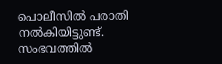പൊലീസിൽ പരാതി നൽകിയിട്ടുണ്ട്. സംഭവത്തിൽ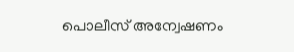പൊലീസ് അന്വേഷണം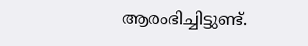ആരംഭിച്ചിട്ടുണ്ട്.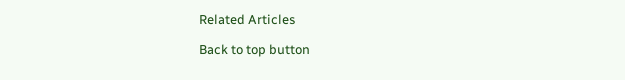Related Articles

Back to top button